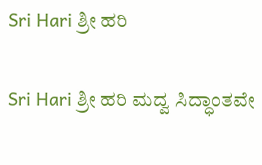Sri Hari ಶ್ರೀ ಹರಿ

Sri Hari ಶ್ರೀ ಹರಿ ಮದ್ವ ಸಿದ್ಧಾಂತವೇ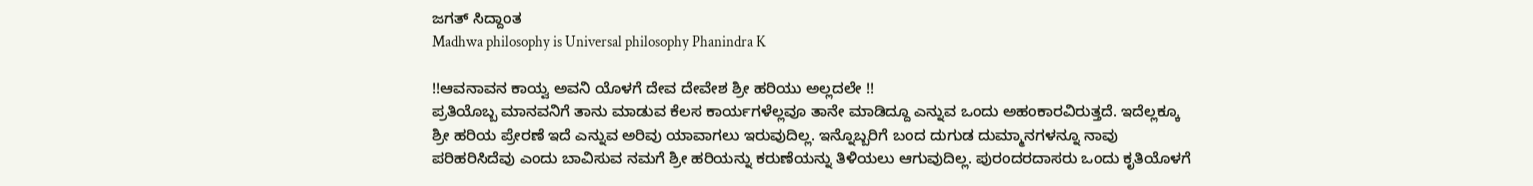ಜಗತ್ ಸಿದ್ದಾಂತ
Madhwa philosophy is Universal philosophy Phanindra K

!!ಆವನಾವನ ಕಾಯ್ವ ಅವನಿ ಯೊಳಗೆ ದೇವ ದೇವೇಶ ಶ್ರೀ ಹರಿಯು ಅಲ್ಲದಲೇ !!
ಪ್ರತಿಯೊಬ್ಬ ಮಾನವನಿಗೆ ತಾನು ಮಾಡುವ ಕೆಲಸ ಕಾರ್ಯಗಳೆಲ್ಲವೂ ತಾನೇ ಮಾಡಿದ್ದೂ ಎನ್ನುವ ಒಂದು ಅಹಂಕಾರವಿರುತ್ತದೆ. ಇದೆಲ್ಲಕ್ಕೂ ಶ್ರೀ ಹರಿಯ ಪ್ರೇರಣೆ ಇದೆ ಎನ್ನುವ ಅರಿವು ಯಾವಾಗಲು ಇರುವುದಿಲ್ಲ. ಇನ್ನೊಬ್ಬರಿಗೆ ಬಂದ ದುಗುಡ ದುಮ್ಮಾನಗಳನ್ನೂ ನಾವು ಪರಿಹರಿಸಿದೆವು ಎಂದು ಬಾವಿಸುವ ನಮಗೆ ಶ್ರೀ ಹರಿಯನ್ನು ಕರುಣೆಯನ್ನು ತಿಳಿಯಲು ಆಗುವುದಿಲ್ಲ. ಪುರಂದರದಾಸರು ಒಂದು ಕೃತಿಯೊಳಗೆ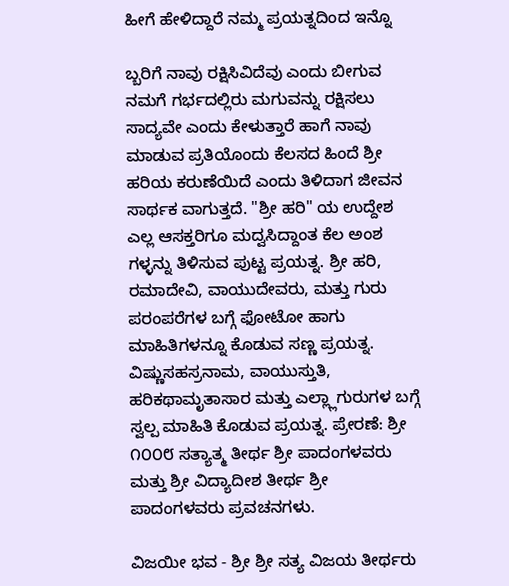ಹೀಗೆ ಹೇಳಿದ್ದಾರೆ ನಮ್ಮ ಪ್ರಯತ್ನದಿಂದ ಇನ್ನೊ

ಬ್ಬರಿಗೆ ನಾವು ರಕ್ಷಿಸಿವಿದೆವು ಎಂದು ಬೀಗುವ ನಮಗೆ ಗರ್ಭದಲ್ಲಿರು ಮಗುವನ್ನು ರಕ್ಷಿಸಲು ಸಾದ್ಯವೇ ಎಂದು ಕೇಳುತ್ತಾರೆ ಹಾಗೆ ನಾವು ಮಾಡುವ ಪ್ರತಿಯೊಂದು ಕೆಲಸದ ಹಿಂದೆ ಶ್ರೀ ಹರಿಯ ಕರುಣೆಯಿದೆ ಎಂದು ತಿಳಿದಾಗ ಜೀವನ ಸಾರ್ಥಕ ವಾಗುತ್ತದೆ. "ಶ್ರೀ ಹರಿ" ಯ ಉದ್ದೇಶ ಎಲ್ಲ ಆಸಕ್ತರಿಗೂ ಮದ್ವಸಿದ್ದಾಂತ ಕೆಲ ಅಂಶ ಗಳ್ಳನ್ನು ತಿಳಿಸುವ ಪುಟ್ಟ ಪ್ರಯತ್ನ. ಶ್ರೀ ಹರಿ, ರಮಾದೇವಿ, ವಾಯುದೇವರು, ಮತ್ತು ಗುರು ಪರಂಪರೆಗಳ ಬಗ್ಗೆ ಫೋಟೋ ಹಾಗು ಮಾಹಿತಿಗಳನ್ನೂ ಕೊಡುವ ಸಣ್ಣ ಪ್ರಯತ್ನ. ವಿಷ್ಣುಸಹಸ್ರನಾಮ, ವಾಯುಸ್ತುತಿ, ಹರಿಕಥಾಮೃತಾಸಾರ ಮತ್ತು ಎಲ್ಲ್ಲಾಗುರುಗಳ ಬಗ್ಗೆ ಸ್ವಲ್ಪ ಮಾಹಿತಿ ಕೊಡುವ ಪ್ರಯತ್ನ. ಪ್ರೇರಣೆ: ಶ್ರೀ ೧೦೦೮ ಸತ್ಯಾತ್ಮ ತೀರ್ಥ ಶ್ರೀ ಪಾದಂಗಳವರು ಮತ್ತು ಶ್ರೀ ವಿದ್ಯಾದೀಶ ತೀರ್ಥ ಶ್ರೀ ಪಾದಂಗಳವರು ಪ್ರವಚನಗಳು.

ವಿಜಯೀ ಭವ - ಶ್ರೀ ಶ್ರೀ ಸತ್ಯ ವಿಜಯ ತೀರ್ಥರು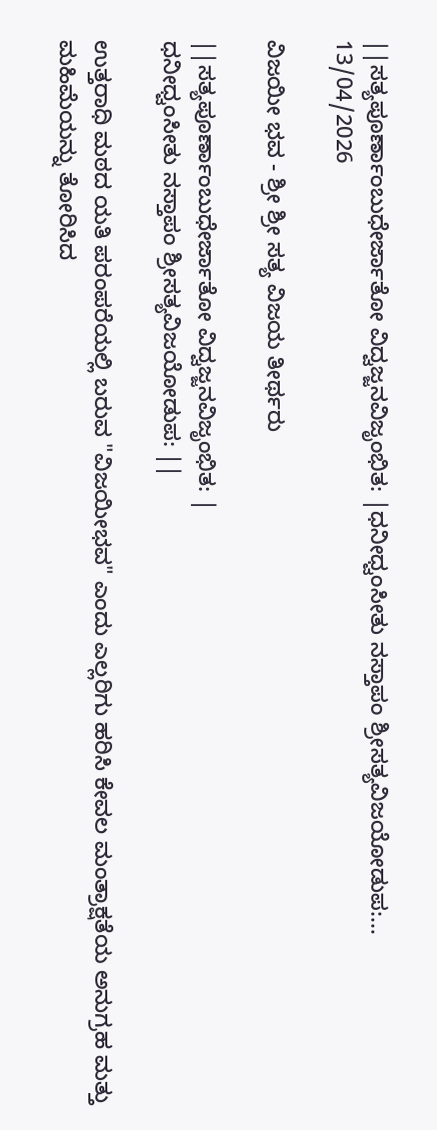||ಸತ್ಯಪೂರ್ಣಾಂಬುಧೇರ್ಜಾತೋ ವಿದ್ವಜ್ಜನವಿಜೃಂಭಿತ: |ಧನೀಧ್ವಂಸೀತು ನಸ್ತಾಪಂ ಶ್ರೀಸತ್ಯವಿಜಯೋಡುಪ:...
13/04/2026

ವಿಜಯೀ ಭವ - ಶ್ರೀ ಶ್ರೀ ಸತ್ಯ ವಿಜಯ ತೀರ್ಥರು

||ಸತ್ಯಪೂರ್ಣಾಂಬುಧೇರ್ಜಾತೋ ವಿದ್ವಜ್ಜನವಿಜೃಂಭಿತ: |
ಧನೀಧ್ವಂಸೀತು ನಸ್ತಾಪಂ ಶ್ರೀಸತ್ಯವಿಜಯೋಡುಪ: ||

ಉತ್ತರಾಧಿ ಮಠದ ಯತಿ ಪರಂಪರೆಯಲ್ಲಿ ಬರುವ "ವಿಜಯೀಭವ" ಎಂದು ಎಲ್ಲರಿಗು ಹರಿಸಿ ಕೇವಲ ಮಂತ್ರಾಕ್ಷತೆಯ ಅನುಗ್ರಹ ಮತ್ತು ಮಹಿಮೆಯನ್ನು ತೋರಿಸಿದ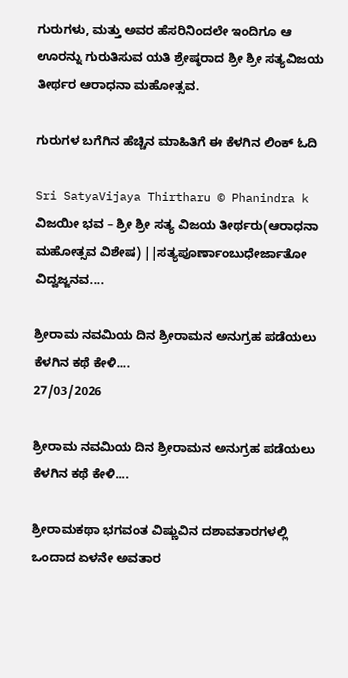ಗುರುಗಳು, ಮತ್ತು ಅವರ ಹೆಸರಿನಿಂದಲೇ ಇಂದಿಗೂ ಆ ಊರನ್ನು ಗುರುತಿಸುವ ಯತಿ ಶ್ರೇಷ್ಠರಾದ ಶ್ರೀ ಶ್ರೀ ಸತ್ಯವಿಜಯ ತೀರ್ಥರ ಆರಾಧನಾ ಮಹೋತ್ಸವ.

ಗುರುಗಳ ಬಗೆಗಿನ ಹೆಚ್ಚಿನ ಮಾಹಿತಿಗೆ ಈ ಕೆಳಗಿನ ಲಿಂಕ್ ಓದಿ

Sri SatyaVijaya Thirtharu © Phanindra k ವಿಜಯೀ ಭವ – ಶ್ರೀ ಶ್ರೀ ಸತ್ಯ ವಿಜಯ ತೀರ್ಥರು(ಆರಾಧನಾ ಮಹೋತ್ಸವ ವಿಶೇಷ) ||ಸತ್ಯಪೂರ್ಣಾಂಬುಧೇರ್ಜಾತೋ ವಿದ್ವಜ್ಜನವ....

ಶ್ರೀರಾಮ ನವಮಿಯ ದಿನ ಶ್ರೀರಾಮನ ಅನುಗ್ರಹ ಪಡೆಯಲು ಕೆಳಗಿನ ಕಥೆ ಕೇಳಿ....
27/03/2026

ಶ್ರೀರಾಮ ನವಮಿಯ ದಿನ ಶ್ರೀರಾಮನ ಅನುಗ್ರಹ ಪಡೆಯಲು ಕೆಳಗಿನ ಕಥೆ ಕೇಳಿ....

ಶ್ರೀರಾಮಕಥಾ ಭಗವಂತ ವಿಷ್ಣುವಿನ ದಶಾವತಾರಗಳಲ್ಲಿ ಒಂದಾದ ಏಳನೇ ಅವತಾರ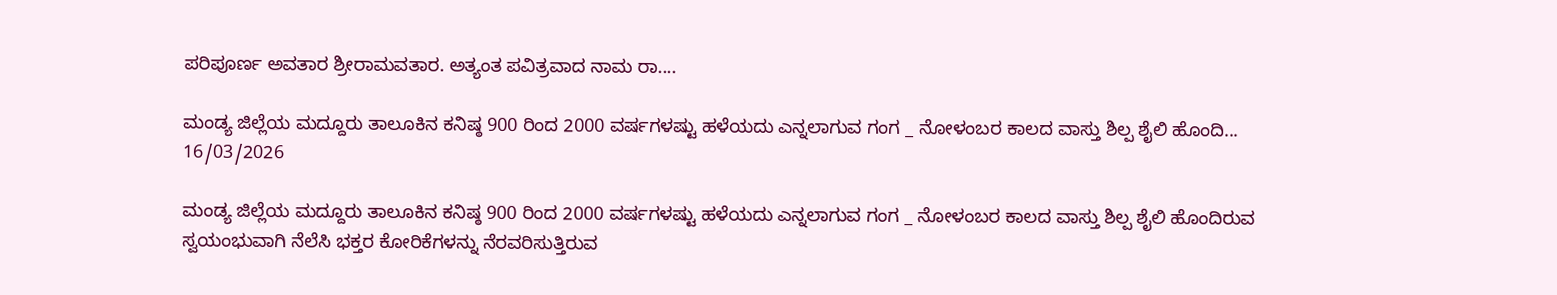ಪರಿಪೂರ್ಣ ಅವತಾರ ಶ್ರೀರಾಮವತಾರ. ಅತ್ಯಂತ ಪವಿತ್ರವಾದ ನಾಮ ರಾ....

ಮಂಡ್ಯ ಜಿಲ್ಲೆಯ ಮದ್ದೂರು ತಾಲೂಕಿನ ಕನಿಷ್ಠ 900 ರಿಂದ 2000 ವರ್ಷಗಳಷ್ಟು ಹಳೆಯದು ಎನ್ನಲಾಗುವ ಗಂಗ _ ನೋಳಂಬರ ಕಾಲದ ವಾಸ್ತು ಶಿಲ್ಪ ಶೈಲಿ ಹೊಂದಿ...
16/03/2026

ಮಂಡ್ಯ ಜಿಲ್ಲೆಯ ಮದ್ದೂರು ತಾಲೂಕಿನ ಕನಿಷ್ಠ 900 ರಿಂದ 2000 ವರ್ಷಗಳಷ್ಟು ಹಳೆಯದು ಎನ್ನಲಾಗುವ ಗಂಗ _ ನೋಳಂಬರ ಕಾಲದ ವಾಸ್ತು ಶಿಲ್ಪ ಶೈಲಿ ಹೊಂದಿರುವ ಸ್ವಯಂಭುವಾಗಿ ನೆಲೆಸಿ ಭಕ್ತರ ಕೋರಿಕೆಗಳನ್ನು ನೆರವರಿಸುತ್ತಿರುವ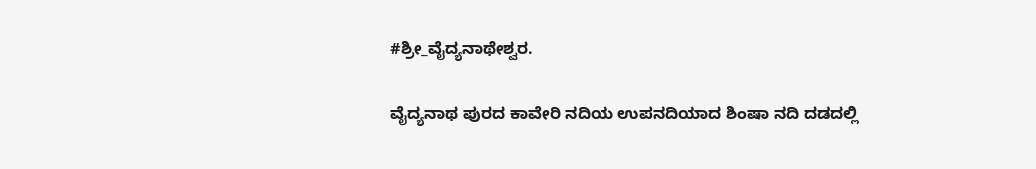#ಶ್ರೀ_ವೈದ್ಯನಾಥೇಶ್ವರ.

ವೈದ್ಯನಾಥ ಪುರದ ಕಾವೇರಿ ನದಿಯ ಉಪನದಿಯಾದ ಶಿಂಷಾ ನದಿ ದಡದಲ್ಲಿ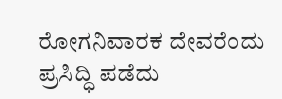ರೋಗನಿವಾರಕ ದೇವರೆಂದು ಪ್ರಸಿದ್ಧಿ ಪಡೆದು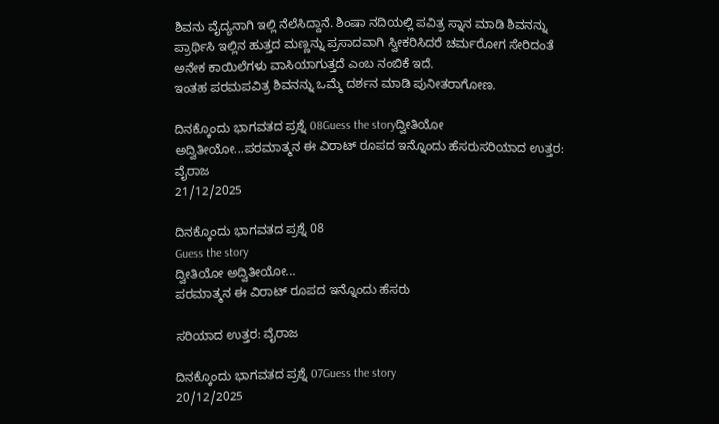ಶಿವನು ವೈದ್ಯನಾಗಿ ಇಲ್ಲಿ ನೆಲೆಸಿದ್ದಾನೆ. ಶಿಂಷಾ ನದಿಯಲ್ಲಿ ಪವಿತ್ರ ಸ್ನಾನ ಮಾಡಿ ಶಿವನನ್ನು ಪ್ರಾರ್ಥಿಸಿ ಇಲ್ಲಿನ ಹುತ್ತದ ಮಣ್ಣನ್ನು ಪ್ರಸಾದವಾಗಿ ಸ್ವೀಕರಿಸಿದರೆ ಚರ್ಮರೋಗ ಸೇರಿದಂತೆ ಅನೇಕ ಕಾಯಿಲೆಗಳು ವಾಸಿಯಾಗುತ್ತದೆ ಎಂಬ ನಂಬಿಕೆ ಇದೆ.
ಇಂತಹ ಪರಮಪವಿತ್ರ ಶಿವನನ್ನು ಒಮ್ಮೆ ದರ್ಶನ ಮಾಡಿ ಪುನೀತರಾಗೋಣ.

ದಿನಕ್ಕೊಂದು ಭಾಗವತದ ಪ್ರಶ್ನೆ 08Guess the storyದ್ವೀತಿಯೋ ಅದ್ವಿತೀಯೋ...ಪರಮಾತ್ಮನ ಈ ವಿರಾಟ್ ರೂಪದ ಇನ್ನೊಂದು ಹೆಸರುಸರಿಯಾದ ಉತ್ತರ: ವೈರಾಜ
21/12/2025

ದಿನಕ್ಕೊಂದು ಭಾಗವತದ ಪ್ರಶ್ನೆ 08
Guess the story
ದ್ವೀತಿಯೋ ಅದ್ವಿತೀಯೋ...
ಪರಮಾತ್ಮನ ಈ ವಿರಾಟ್ ರೂಪದ ಇನ್ನೊಂದು ಹೆಸರು

ಸರಿಯಾದ ಉತ್ತರ: ವೈರಾಜ

ದಿನಕ್ಕೊಂದು ಭಾಗವತದ ಪ್ರಶ್ನೆ 07Guess the story
20/12/2025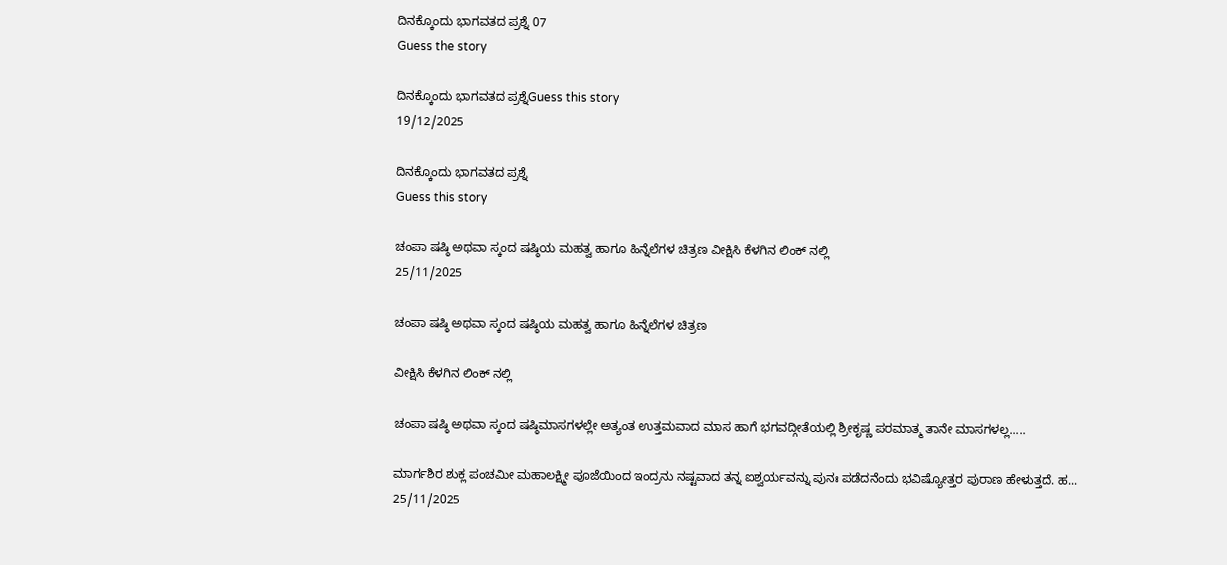ದಿನಕ್ಕೊಂದು ಭಾಗವತದ ಪ್ರಶ್ನೆ 07
Guess the story

ದಿನಕ್ಕೊಂದು ಭಾಗವತದ ಪ್ರಶ್ನೆGuess this story
19/12/2025

ದಿನಕ್ಕೊಂದು ಭಾಗವತದ ಪ್ರಶ್ನೆ
Guess this story

ಚಂಪಾ ಷಷ್ಠಿ ಅಥವಾ ಸ್ಕಂದ ಷಷ್ಠಿಯ ಮಹತ್ವ ಹಾಗೂ ಹಿನ್ನೆಲೆಗಳ ಚಿತ್ರಣ ವೀಕ್ಷಿಸಿ ಕೆಳಗಿನ ಲಿಂಕ್ ನಲ್ಲಿ
25/11/2025

ಚಂಪಾ ಷಷ್ಠಿ ಅಥವಾ ಸ್ಕಂದ ಷಷ್ಠಿಯ ಮಹತ್ವ ಹಾಗೂ ಹಿನ್ನೆಲೆಗಳ ಚಿತ್ರಣ

ವೀಕ್ಷಿಸಿ ಕೆಳಗಿನ ಲಿಂಕ್ ನಲ್ಲಿ

ಚಂಪಾ ಷಷ್ಠಿ ಅಥವಾ ಸ್ಕಂದ ಷಷ್ಠಿಮಾಸಗಳಲ್ಲೇ ಅತ್ಯಂತ ಉತ್ತಮವಾದ ಮಾಸ ಹಾಗೆ ಭಗವದ್ಗೀತೆಯಲ್ಲಿ ಶ್ರೀಕೃಷ್ಣ ಪರಮಾತ್ಮ ತಾನೇ ಮಾಸಗಳಲ್ಲ.....

ಮಾರ್ಗಶಿರ ಶುಕ್ಲ ಪಂಚಮೀ ಮಹಾಲಕ್ಷ್ಮೀ ಪೂಜೆಯಿಂದ ಇಂದ್ರನು ನಷ್ಟವಾದ ತನ್ನ ಐಶ್ವರ್ಯವನ್ನು ಪುನಃ ಪಡೆದನೆಂದು ಭವಿಷ್ಯೋತ್ತರ ಪುರಾಣ ಹೇಳುತ್ತದೆ. ಹ...
25/11/2025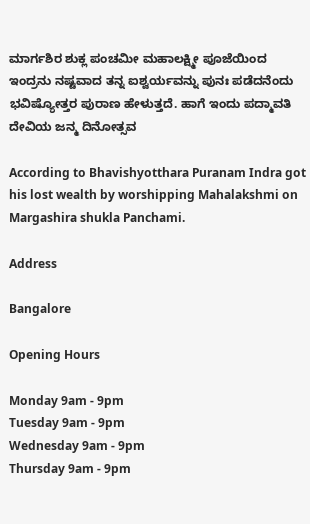ಮಾರ್ಗಶಿರ ಶುಕ್ಲ ಪಂಚಮೀ ಮಹಾಲಕ್ಷ್ಮೀ ಪೂಜೆಯಿಂದ ಇಂದ್ರನು ನಷ್ಟವಾದ ತನ್ನ ಐಶ್ವರ್ಯವನ್ನು ಪುನಃ ಪಡೆದನೆಂದು ಭವಿಷ್ಯೋತ್ತರ ಪುರಾಣ ಹೇಳುತ್ತದೆ. ಹಾಗೆ ಇಂದು ಪದ್ಮಾವತಿ ದೇವಿಯ ಜನ್ಮ ದಿನೋತ್ಸವ

According to Bhavishyotthara Puranam Indra got his lost wealth by worshipping Mahalakshmi on Margashira shukla Panchami.

Address

Bangalore

Opening Hours

Monday 9am - 9pm
Tuesday 9am - 9pm
Wednesday 9am - 9pm
Thursday 9am - 9pm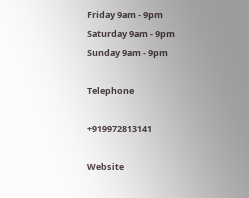Friday 9am - 9pm
Saturday 9am - 9pm
Sunday 9am - 9pm

Telephone

+919972813141

Website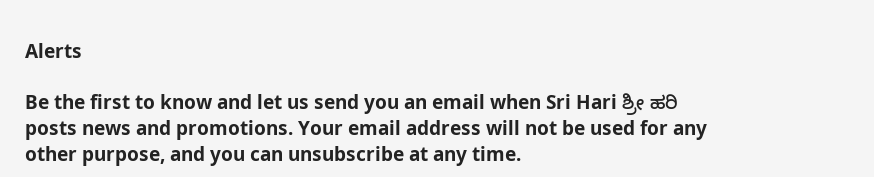Alerts

Be the first to know and let us send you an email when Sri Hari ಶ್ರೀ ಹರಿ posts news and promotions. Your email address will not be used for any other purpose, and you can unsubscribe at any time.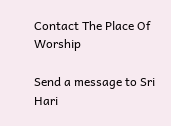Contact The Place Of Worship

Send a message to Sri Hari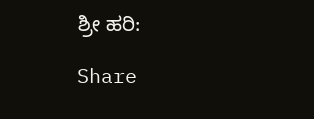ಶ್ರೀ ಹರಿ:

Share